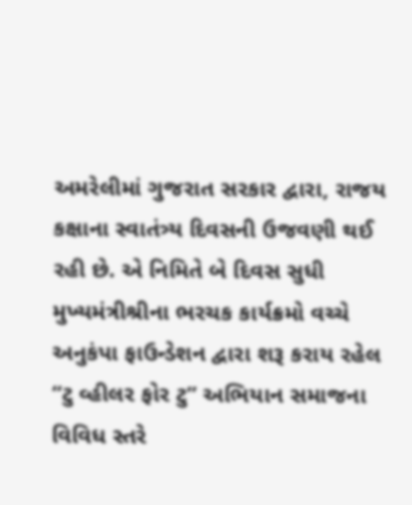અમરેલીમાં ગુજરાત સરકાર દ્વારા, રાજય કક્ષાના સ્વાતંત્ર્ય દિવસની ઉજવણી થઈ રહી છે. એ નિમિતે બે દિવસ સુધી મુખ્યમંત્રીશ્રીના ભરચક કાર્યક્રમો વચ્ચે અનુકંપા ફાઉન્ડેશન દ્વારા શરૂ કરાય રહેલ “ટુ વ્હીલર ફોર ટુ” અભિયાન સમાજના વિવિધ સ્તરે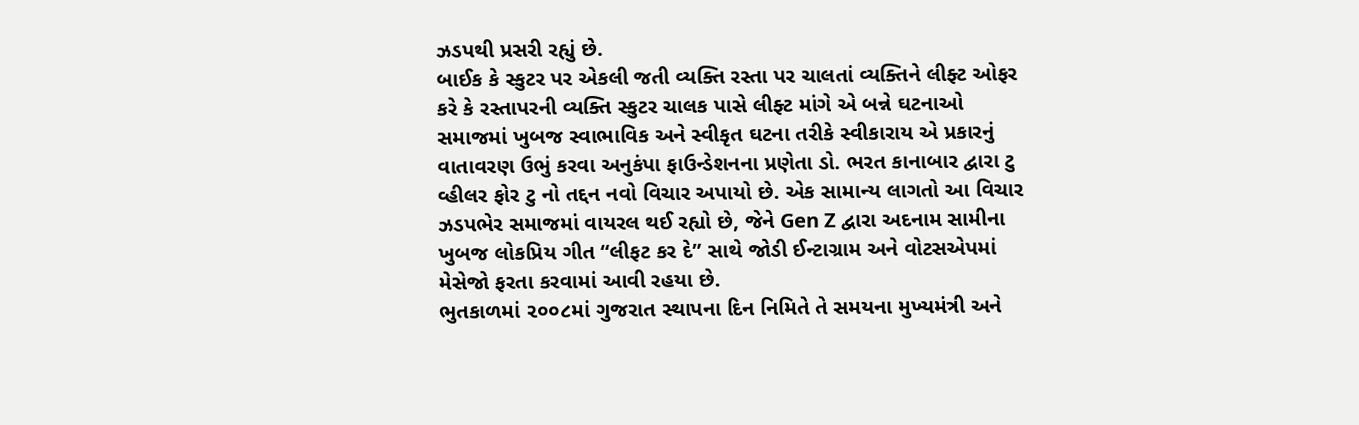ઝડપથી પ્રસરી રહ્યું છે.
બાઈક કે સ્કુટર પર એકલી જતી વ્યક્તિ રસ્તા પર ચાલતાં વ્યક્તિને લીફ્ટ ઓફર કરે કે રસ્તાપરની વ્યક્તિ સ્કુટર ચાલક પાસે લીફ્ટ માંગે એ બન્ને ઘટનાઓ સમાજમાં ખુબજ સ્વાભાવિક અને સ્વીકૃત ઘટના તરીકે સ્વીકારાય એ પ્રકારનું વાતાવરણ ઉભું કરવા અનુકંપા ફાઉન્ડેશનના પ્રણેતા ડો. ભરત કાનાબાર દ્વારા ટુ વ્હીલર ફોર ટુ નો તદ્દન નવો વિચાર અપાયો છે. એક સામાન્ય લાગતો આ વિચાર ઝડપભેર સમાજમાં વાયરલ થઈ રહ્યો છે, જેને Gen Z દ્વારા અદનામ સામીના ખુબજ લોકપ્રિય ગીત “લીફટ કર દે” સાથે જોડી ઈન્ટાગ્રામ અને વોટસએપમાં મેસેજો ફરતા કરવામાં આવી રહયા છે.
ભુતકાળમાં ૨૦૦૮માં ગુજરાત સ્થાપના દિન નિમિતે તે સમયના મુખ્યમંત્રી અને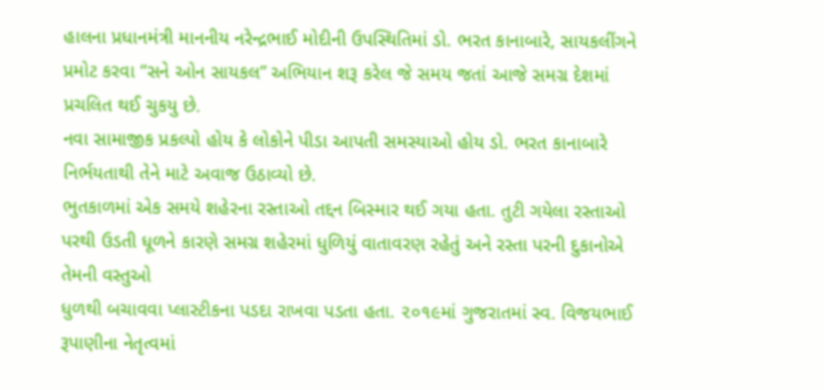હાલના પ્રધાનમંત્રી માનનીય નરેન્દ્રભાઈ મોદીની ઉપસ્થિતિમાં ડો. ભરત કાનાબારે, સાયકલીંગને પ્રમોટ કરવા “સને ઓન સાયકલ” અભિયાન શરૂ કરેલ જે સમય જતાં આજે સમગ્ર દેશમાં પ્રચલિત થઈ ચુકયુ છે.
નવા સામાજીક પ્રકલ્પો હોય કે લોકોને પીડા આપતી સમસ્યાઓ હોય ડો. ભરત કાનાબારે નિર્ભયતાથી તેને માટે અવાજ ઉઠાવ્યો છે.
ભુતકાળમાં એક સમયે શહેરના રસ્તાઓ તદ્દન બિસ્માર થઈ ગયા હતા. તુટી ગયેલા રસ્તાઓ પરથી ઉડતી ધૂળને કારણે સમગ્ર શહેરમાં ધુળિયું વાતાવરણ રહેતું અને રસ્તા પરની દુકાનોએ તેમની વસ્તુઓ
ધુળથી બચાવવા પ્લાસ્ટીકના પડદા રાખવા પડતા હતા. ૨૦૧૯માં ગુજરાતમાં સ્વ. વિજયભાઈ રૂપાણીના નેતૃત્વમાં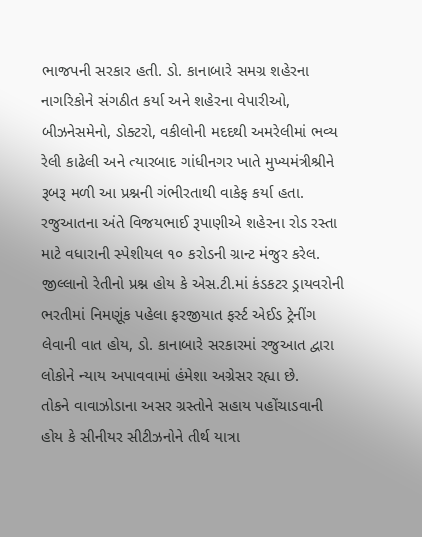ભાજપની સરકાર હતી. ડો. કાનાબારે સમગ્ર શહેરના નાગરિકોને સંગઠીત કર્યા અને શહેરના વેપારીઓ, બીઝનેસમેનો, ડોક્ટરો, વકીલોની મદદથી અમરેલીમાં ભવ્ય રેલી કાઢેલી અને ત્યારબાદ ગાંધીનગર ખાતે મુખ્યમંત્રીશ્રીને રૂબરૂ મળી આ પ્રશ્નની ગંભીરતાથી વાકેફ કર્યા હતા. રજુઆતના અંતે વિજયભાઈ રૂપાણીએ શહેરના રોડ રસ્તા માટે વધારાની સ્પેશીયલ ૧૦ કરોડની ગ્રાન્ટ મંજુર કરેલ. જીલ્લાનો રેતીનો પ્રશ્ન હોય કે એસ.ટી.માં કંડકટર ડ્રાયવરોની ભરતીમાં નિમણૂંક પહેલા ફરજીયાત ફર્સ્ટ એઈડ ટ્રેનીંગ લેવાની વાત હોય, ડો. કાનાબારે સરકારમાં રજુઆત દ્વારા લોકોને ન્યાય અપાવવામાં હંમેશા અગ્રેસર રહ્યા છે.
તોકને વાવાઝોડાના અસર ગ્રસ્તોને સહાય પહોંચાડવાની હોય કે સીનીયર સીટીઝનોને તીર્થ યાત્રા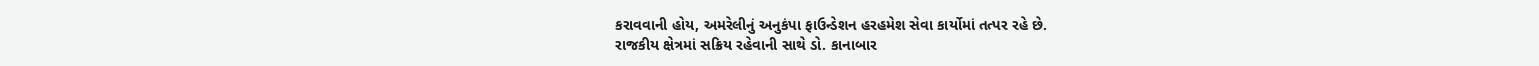કરાવવાની હોય, અમરેલીનું અનુકંપા ફાઉન્ડેશન હરહમેશ સેવા કાર્યોમાં તત્પર રહે છે.
રાજકીય ક્ષેત્રમાં સક્રિય રહેવાની સાથે ડો. કાનાબાર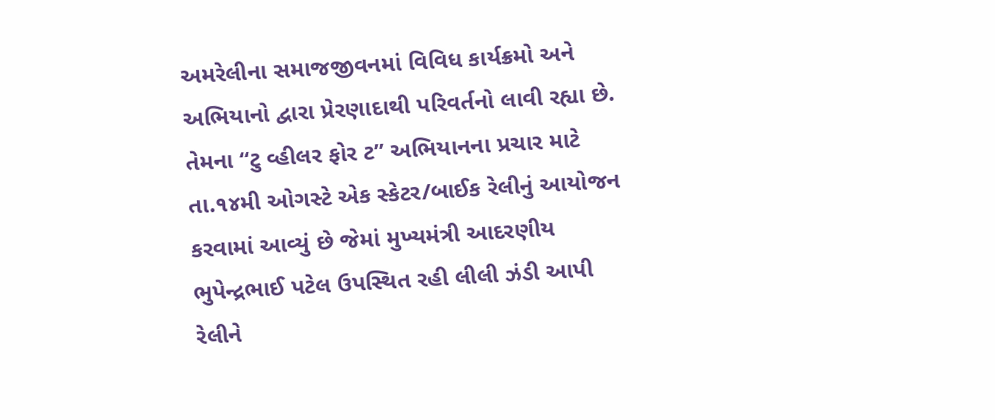અમરેલીના સમાજજીવનમાં વિવિધ કાર્યક્રમો અને અભિયાનો દ્વારા પ્રેરણાદાથી પરિવર્તનો લાવી રહ્યા છે.
તેમના “ટુ વ્હીલર ફોર ટ” અભિયાનના પ્રચાર માટે તા.૧૪મી ઓગસ્ટે એક સ્કેટર/બાઈક રેલીનું આયોજન કરવામાં આવ્યું છે જેમાં મુખ્યમંત્રી આદરણીય ભુપેન્દ્રભાઈ પટેલ ઉપસ્થિત રહી લીલી ઝંડી આપી રેલીને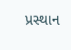પ્રસ્થાન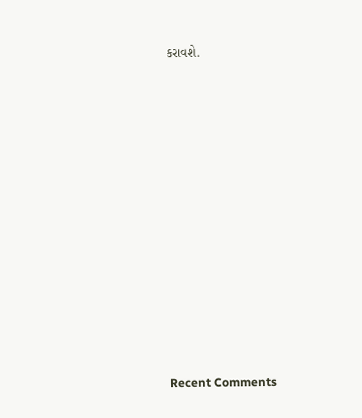કરાવશે.


















Recent Comments